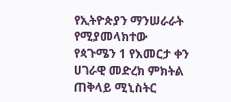የኢትዮጵያን ማንሠራራት የሚያመላክተው የጳጉሜን 1 የእመርታ ቀን ሀገራዊ መድረክ ምክትል ጠቅላይ ሚኒስትር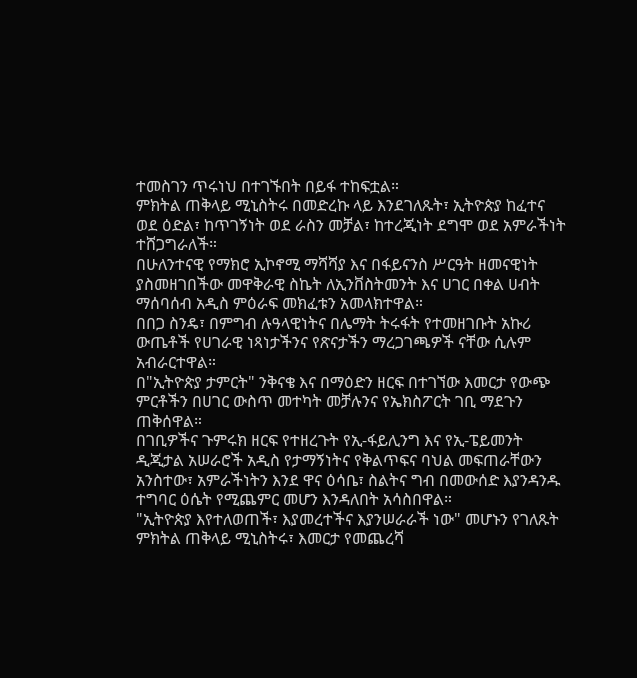ተመስገን ጥሩነህ በተገኙበት በይፋ ተከፍቷል።
ምክትል ጠቅላይ ሚኒስትሩ በመድረኩ ላይ እንደገለጹት፣ ኢትዮጵያ ከፈተና ወደ ዕድል፣ ከጥገኝነት ወደ ራስን መቻል፣ ከተረጂነት ደግሞ ወደ አምራችነት ተሸጋግራለች።
በሁለንተናዊ የማክሮ ኢኮኖሚ ማሻሻያ እና በፋይናንስ ሥርዓት ዘመናዊነት ያስመዘገበችው መዋቅራዊ ስኬት ለኢንቨስትመንት እና ሀገር በቀል ሀብት ማሰባሰብ አዲስ ምዕራፍ መክፈቱን አመላክተዋል።
በበጋ ስንዴ፣ በምግብ ሉዓላዊነትና በሌማት ትሩፋት የተመዘገቡት አኩሪ ውጤቶች የሀገራዊ ነጻነታችንና የጽናታችን ማረጋገጫዎች ናቸው ሲሉም አብራርተዋል።
በ"ኢትዮጵያ ታምርት" ንቅናቄ እና በማዕድን ዘርፍ በተገኘው እመርታ የውጭ ምርቶችን በሀገር ውስጥ መተካት መቻሉንና የኤክስፖርት ገቢ ማደጉን ጠቅሰዋል።
በገቢዎችና ጉምሩክ ዘርፍ የተዘረጉት የኢ-ፋይሊንግ እና የኢ-ፔይመንት ዲጂታል አሠራሮች አዲስ የታማኝነትና የቅልጥፍና ባህል መፍጠራቸውን አንስተው፣ አምራችነትን እንደ ዋና ዕሳቤ፣ ስልትና ግብ በመውሰድ እያንዳንዱ ተግባር ዕሴት የሚጨምር መሆን እንዳለበት አሳስበዋል።
"ኢትዮጵያ እየተለወጠች፣ እያመረተችና እያንሠራራች ነው" መሆኑን የገለጹት ምክትል ጠቅላይ ሚኒስትሩ፣ እመርታ የመጨረሻ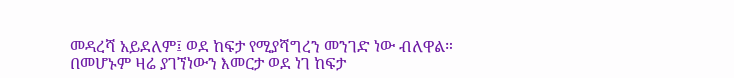መዳረሻ አይደለም፤ ወደ ከፍታ የሚያሻግረን መንገድ ነው ብለዋል።
በመሆኑም ዛሬ ያገኘነውን እመርታ ወደ ነገ ከፍታ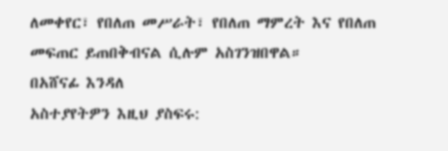ለመቀየር፣ የበለጠ መሥራት፣ የበለጠ ማምረት እና የበለጠ መፍጠር ይጠበቅብናል ሲሉም አስገንዝበዋል።
በአሸናፊ እንዳለ
አስተያየትዎን እዚህ ያስፍሩ: